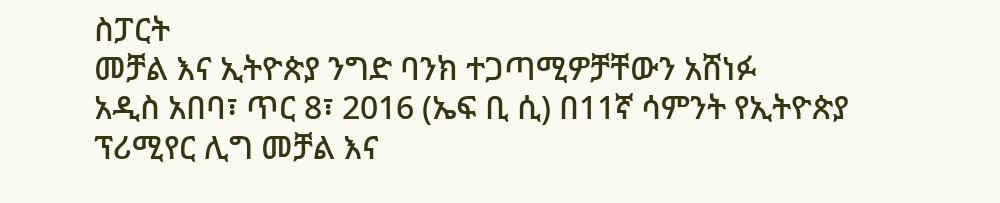ስፓርት
መቻል እና ኢትዮጵያ ንግድ ባንክ ተጋጣሚዎቻቸውን አሸነፉ
አዲስ አበባ፣ ጥር 8፣ 2016 (ኤፍ ቢ ሲ) በ11ኛ ሳምንት የኢትዮጵያ ፕሪሚየር ሊግ መቻል እና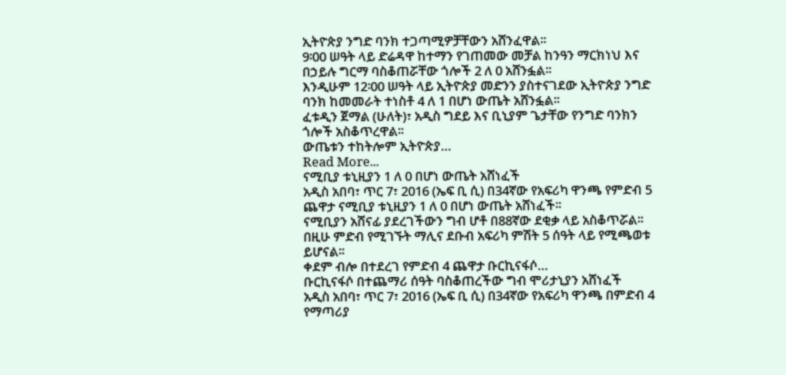ኢትዮጵያ ንግድ ባንክ ተጋጣሚዎቻቸውን አሸንፈዋል፡፡
9፡00 ሠዓት ላይ ድሬዳዋ ከተማን የገጠመው መቻል ከንዓን ማርክነህ እና በኃይሉ ግርማ ባስቆጠሯቸው ጎሎች 2 ለ 0 አሸንፏል፡፡
እንዲሁም 12፡00 ሠዓት ላይ ኢትዮጵያ መድንን ያስተናገደው ኢትዮጵያ ንግድ ባንክ ከመመራት ተነስቶ 4 ለ 1 በሆነ ውጤት አሸንፏል፡፡
ፈቱዲን ጀማል (ሁለት)፣ አዲስ ግደይ እና ቢኒያም ጌታቸው የንግድ ባንክን ጎሎች አስቆጥረዋል፡፡
ውጤቱን ተከትሎም ኢትዮጵያ…
Read More...
ናሚቢያ ቱኒዚያን 1 ለ 0 በሆነ ውጤት አሸነፈች
አዲስ አበባ፣ ጥር 7፣ 2016 (ኤፍ ቢ ሲ) በ34ኛው የአፍሪካ ዋንጫ የምድብ 5 ጨዋታ ናሚቢያ ቱኒዚያን 1 ለ 0 በሆነ ውጤት አሸነፈች፡፡
ናሚቢያን አሸናፊ ያደረገችውን ግብ ሆቶ በ88ኛው ደቂቃ ላይ አስቆጥሯል፡፡
በዚሁ ምድብ የሚገኙት ማሊና ደቡብ አፍሪካ ምሽት 5 ሰዓት ላይ የሚጫወቱ ይሆናል፡፡
ቀደም ብሎ በተደረገ የምድብ 4 ጨዋታ ቡርኪናፋሶ…
ቡርኪናፋሶ በተጨማሪ ሰዓት ባስቆጠረችው ግብ ሞሪታኒያን አሸነፈች
አዲስ አበባ፣ ጥር 7፣ 2016 (ኤፍ ቢ ሲ) በ34ኛው የአፍሪካ ዋንጫ በምድብ 4 የማጣሪያ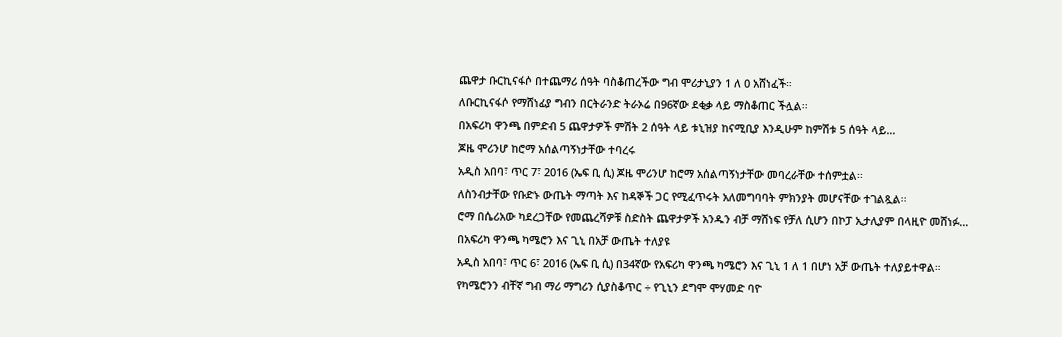ጨዋታ ቡርኪናፋሶ በተጨማሪ ሰዓት ባስቆጠረችው ግብ ሞሪታኒያን 1 ለ 0 አሸነፈች።
ለቡርኪናፋሶ የማሸነፊያ ግብን በርትራንድ ትራኦሬ በ96ኛው ደቂቃ ላይ ማስቆጠር ችሏል፡፡
በአፍሪካ ዋንጫ በምድብ 5 ጨዋታዎች ምሽት 2 ሰዓት ላይ ቱኒዝያ ከናሚቢያ እንዲሁም ከምሽቱ 5 ሰዓት ላይ…
ጆዜ ሞሪንሆ ከሮማ አሰልጣኝነታቸው ተባረሩ
አዲስ አበባ፣ ጥር 7፣ 2016 (ኤፍ ቢ ሲ) ጆዜ ሞሪንሆ ከሮማ አሰልጣኝነታቸው መባረራቸው ተሰምቷል፡፡
ለስንብታቸው የቡድኑ ውጤት ማጣት እና ከዳኞች ጋር የሚፈጥሩት አለመግባባት ምክንያት መሆናቸው ተገልጿል፡፡
ሮማ በሴሪአው ካደረጋቸው የመጨረሻዎቹ ስድስት ጨዋታዎች አንዱን ብቻ ማሸነፍ የቻለ ሲሆን በኮፓ ኢታሊያም በላዚዮ መሸነፉ…
በአፍሪካ ዋንጫ ካሜሮን እና ጊኒ በአቻ ውጤት ተለያዩ
አዲስ አበባ፣ ጥር 6፣ 2016 (ኤፍ ቢ ሲ) በ34ኛው የአፍሪካ ዋንጫ ካሜሮን እና ጊኒ 1 ለ 1 በሆነ አቻ ውጤት ተለያይተዋል።
የካሜሮንን ብቸኛ ግብ ማሪ ማግሪን ሲያስቆጥር ÷ የጊኒን ደግሞ ሞሃመድ ባዮ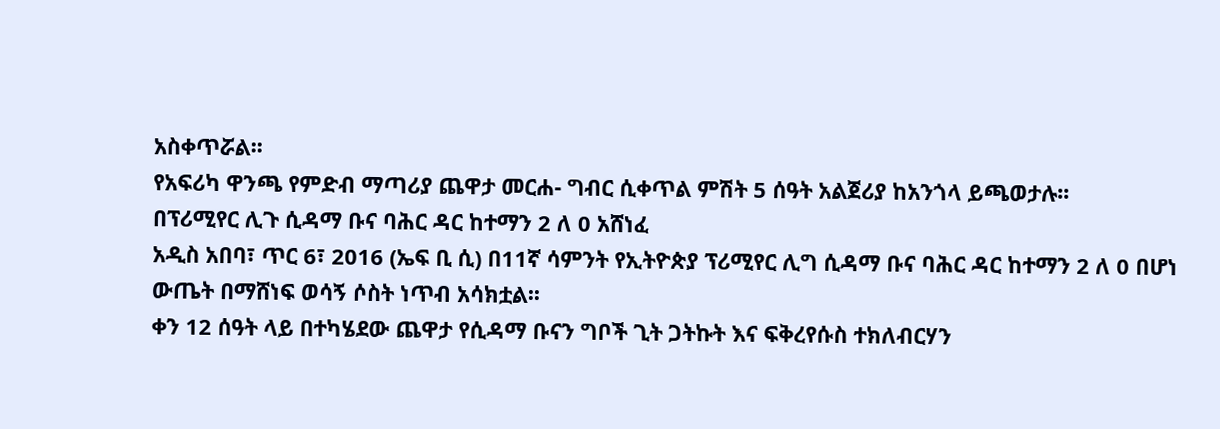አስቀጥሯል፡፡
የአፍሪካ ዋንጫ የምድብ ማጣሪያ ጨዋታ መርሐ- ግብር ሲቀጥል ምሽት 5 ሰዓት አልጀሪያ ከአንጎላ ይጫወታሉ፡፡
በፕሪሚየር ሊጉ ሲዳማ ቡና ባሕር ዳር ከተማን 2 ለ 0 አሸነፈ
አዲስ አበባ፣ ጥር 6፣ 2016 (ኤፍ ቢ ሲ) በ11ኛ ሳምንት የኢትዮጵያ ፕሪሚየር ሊግ ሲዳማ ቡና ባሕር ዳር ከተማን 2 ለ 0 በሆነ ውጤት በማሸነፍ ወሳኝ ሶስት ነጥብ አሳክቷል፡፡
ቀን 12 ሰዓት ላይ በተካሄደው ጨዋታ የሲዳማ ቡናን ግቦች ጊት ጋትኩት እና ፍቅረየሱስ ተክለብርሃን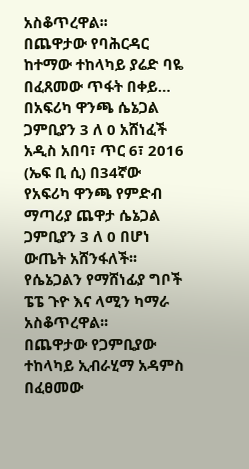አስቆጥረዋል፡፡
በጨዋታው የባሕርዳር ከተማው ተከላካይ ያሬድ ባዬ በፈጸመው ጥፋት በቀይ…
በአፍሪካ ዋንጫ ሴኔጋል ጋምቢያን 3 ለ 0 አሸነፈች
አዲስ አበባ፣ ጥር 6፣ 2016 (ኤፍ ቢ ሲ) በ34ኛው የአፍሪካ ዋንጫ የምድብ ማጣሪያ ጨዋታ ሴኔጋል ጋምቢያን 3 ለ 0 በሆነ ውጤት አሸንፋለች፡፡
የሴኔጋልን የማሸነፊያ ግቦች ፔፔ ጉዮ እና ላሚን ካማራ አስቆጥረዋል፡፡
በጨዋታው የጋምቢያው ተከላካይ ኢብራሂማ አዳምስ በፈፀመው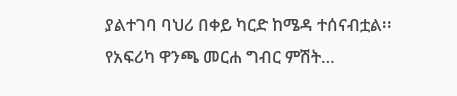ያልተገባ ባህሪ በቀይ ካርድ ከሜዳ ተሰናብቷል፡፡
የአፍሪካ ዋንጫ መርሐ ግብር ምሽት…